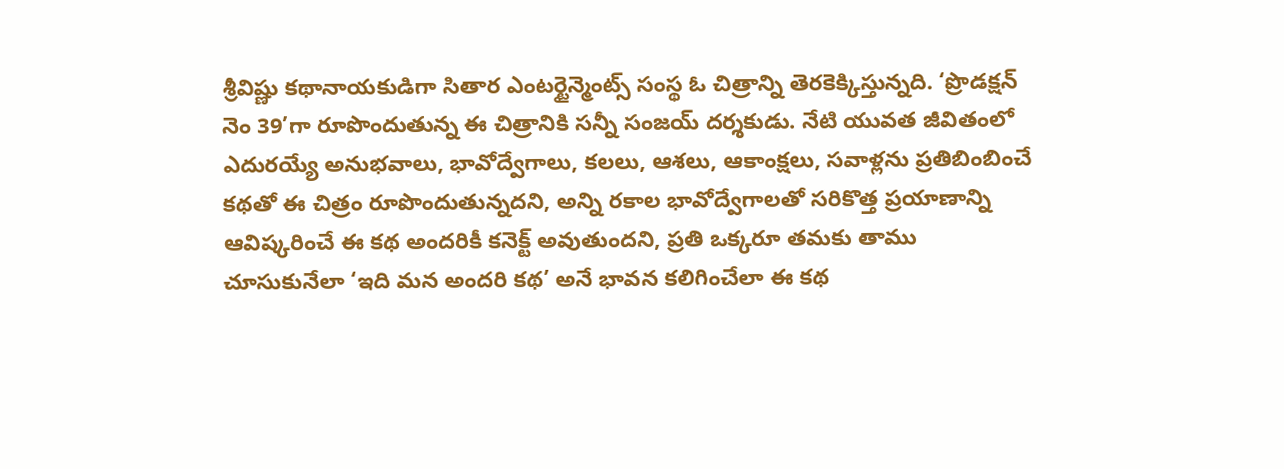శ్రీవిష్ణు కథానాయకుడిగా సితార ఎంటర్టైన్మెంట్స్ సంస్థ ఓ చిత్రాన్ని తెరకెక్కిస్తున్నది. ‘ప్రొడక్షన్ నెం 39’గా రూపొందుతున్న ఈ చిత్రానికి సన్నీ సంజయ్ దర్శకుడు. నేటి యువత జీవితంలో ఎదురయ్యే అనుభవాలు, భావోద్వేగాలు, కలలు, ఆశలు, ఆకాంక్షలు, సవాళ్లను ప్రతిబింబించే కథతో ఈ చిత్రం రూపొందుతున్నదని, అన్ని రకాల భావోద్వేగాలతో సరికొత్త ప్రయాణాన్ని ఆవిష్కరించే ఈ కథ అందరికీ కనెక్ట్ అవుతుందని, ప్రతి ఒక్కరూ తమకు తాము చూసుకునేలా ‘ఇది మన అందరి కథ’ అనే భావన కలిగించేలా ఈ కథ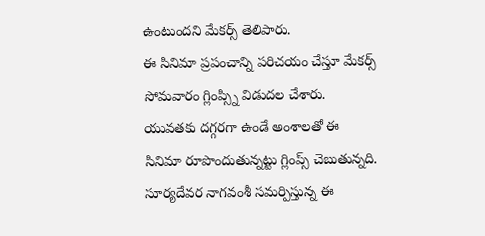ఉంటుందని మేకర్స్ తెలిపారు.
ఈ సినిమా ప్రపంచాన్ని పరిచయం చేస్తూ మేకర్స్ సోమవారం గ్లింప్స్ని విడుదల చేశారు. యువతకు దగ్గరగా ఉండే అంశాలతో ఈ సినిమా రూపొందుతున్నట్టు గ్లింప్స్ చెబుతున్నది. సూర్యదేవర నాగవంశీ సమర్పిస్తున్న ఈ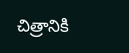చిత్రానికి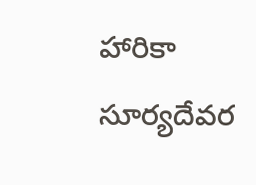హారికా సూర్యదేవర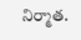నిర్మాత.